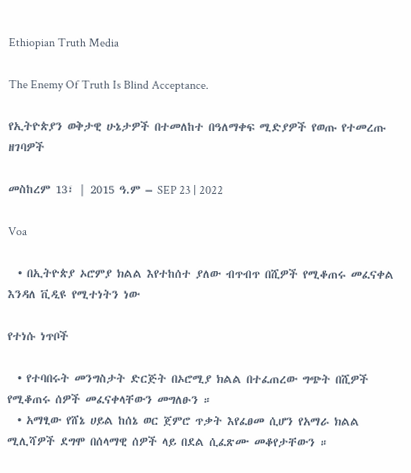Ethiopian Truth Media

The Enemy Of Truth Is Blind Acceptance.

የኢትዮጵያን ወቅታዊ ሁኔታዎች በተመለከተ በዓለማቀፍ ሚድያዎች የወጡ የተመረጡ ዘገባዎች

መስከረም 13፣ | 2015 ዓ.ም – SEP 23 | 2022

Voa

  • በኢትዮጵያ ኦሮምያ ክልል እየተከሰተ ያለው ብጥብጥ በሺዎች የሚቆጠሩ መፈናቀል እንዳለ ቪዲዩ የሚተነትን ነው

የተነሱ ነጥቦች

  • የተባበሩት መንግስታት ድርጅት በኦሮሚያ ክልል በተፈጠረው ግጭት በሺዎች የሚቆጠሩ ሰዎች መፈናቀላቸውን መግለፁን ።
  • አማፂው የሸኔ ሀይል ከሰኔ ወር ጀምሮ ጥቃት እየፈፀመ ሲሆን የአማራ ክልል ሚሊሻዎች ደግሞ በሰላማዊ ሰዎች ላይ በደል ሲፈጽሙ መቆየታቸውን ።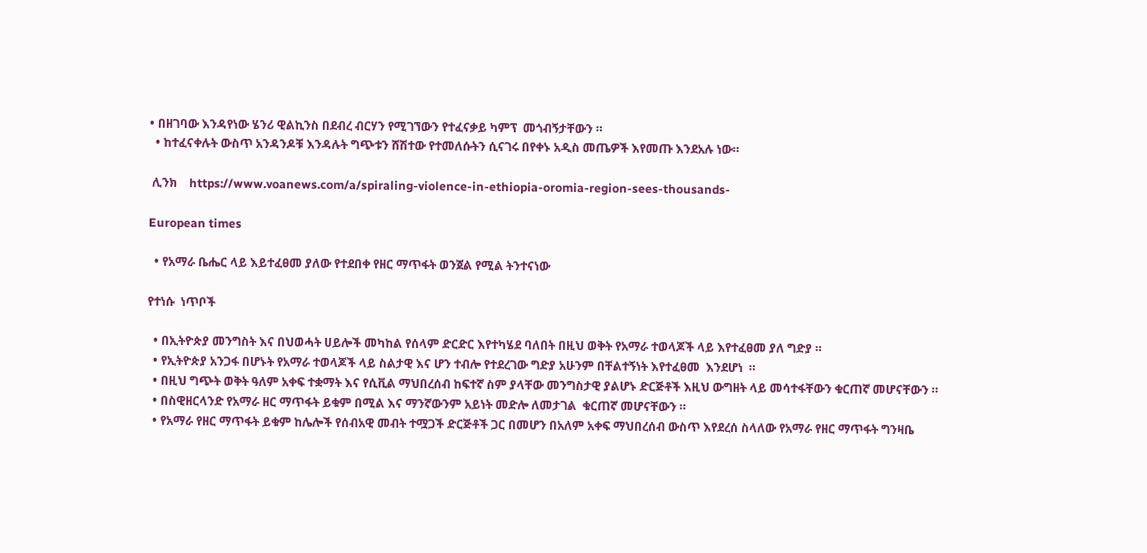• በዘገባው እንዳየነው ሄንሪ ዊልኪንስ በደብረ ብርሃን የሚገኘውን የተፈናቃይ ካምፕ  መጎብኝታቸውን ።
  • ከተፈናቀሉት ውስጥ አንዳንዶቹ እንዳሉት ግጭቱን ሸሽተው የተመለሱትን ሲናገሩ በየቀኑ አዲስ መጤዎች እየመጡ እንደአሉ ነው።

 ሊንክ    https://www.voanews.com/a/spiraling-violence-in-ethiopia-oromia-region-sees-thousands-

European times

  • የአማራ ቤሔር ላይ እይተፈፀመ ያለው የተደበቀ የዘር ማጥፋት ወንጀል የሚል ትንተናነው

የተነሱ  ነጥቦች

  • በኢትዮጵያ መንግስት እና በህወሓት ሀይሎች መካከል የሰላም ድርድር እየተካሄደ ባለበት በዚህ ወቅት የአማራ ተወላጆች ላይ እየተፈፀመ ያለ ግድያ ።
  • የኢትዮጵያ አንጋፋ በሆኑት የአማራ ተወላጆች ላይ ስልታዊ እና ሆን ተብሎ የተደረገው ግድያ አሁንም በቸልተኝነት እየተፈፀመ  እንደሆነ  ።
  • በዚህ ግጭት ወቅት ዓለም አቀፍ ተቋማት እና የሲቪል ማህበረሰብ ከፍተኛ ስም ያላቸው መንግስታዊ ያልሆኑ ድርጅቶች እዚህ ውግዘት ላይ መሳተፋቸውን ቁርጠኛ መሆናቸውን ።
  • በስዊዘርላንድ የአማራ ዘር ማጥፋት ይቁም በሚል እና ማንኛውንም አይነት መድሎ ለመታገል  ቁርጠኛ መሆናቸውን ።
  • የአማራ የዘር ማጥፋት ይቁም ከሌሎች የሰብአዊ መብት ተሟጋች ድርጅቶች ጋር በመሆን በአለም አቀፍ ማህበረሰብ ውስጥ እየደረሰ ስላለው የአማራ የዘር ማጥፋት ግንዛቤ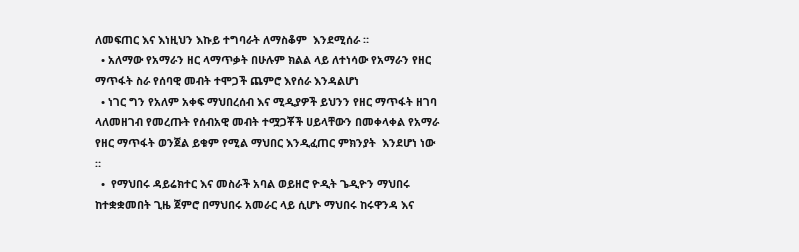ለመፍጠር እና እነዚህን እኩይ ተግባራት ለማስቆም  እንደሚሰራ ።
  • አለማው የአማራን ዘር ላማጥቃት በሁሉም ክልል ላይ ለተነሳው የአማራን የዘር ማጥፋት ስራ የሰባዊ መብት ተሞጋች ጨምሮ እየሰራ እንዳልሆነ
  • ነገር ግን የአለም አቀፍ ማህበረሰብ እና ሚዲያዎች ይህንን የዘር ማጥፋት ዘገባ ላለመዘገብ የመረጡት የሰብአዊ መብት ተሟጋቾች ሀይላቸውን በመቀላቀል የአማራ የዘር ማጥፋት ወንጀል ይቁም የሚል ማህበር እንዲፈጠር ምክንያት  እንደሆነ ነው ።
  •  የማህበሩ ዳይሬክተር እና መስራች አባል ወይዘሮ ዮዲት ጌዲዮን ማህበሩ ከተቋቋመበት ጊዜ ጀምሮ በማህበሩ አመራር ላይ ሲሆኑ ማህበሩ ከሩዋንዳ እና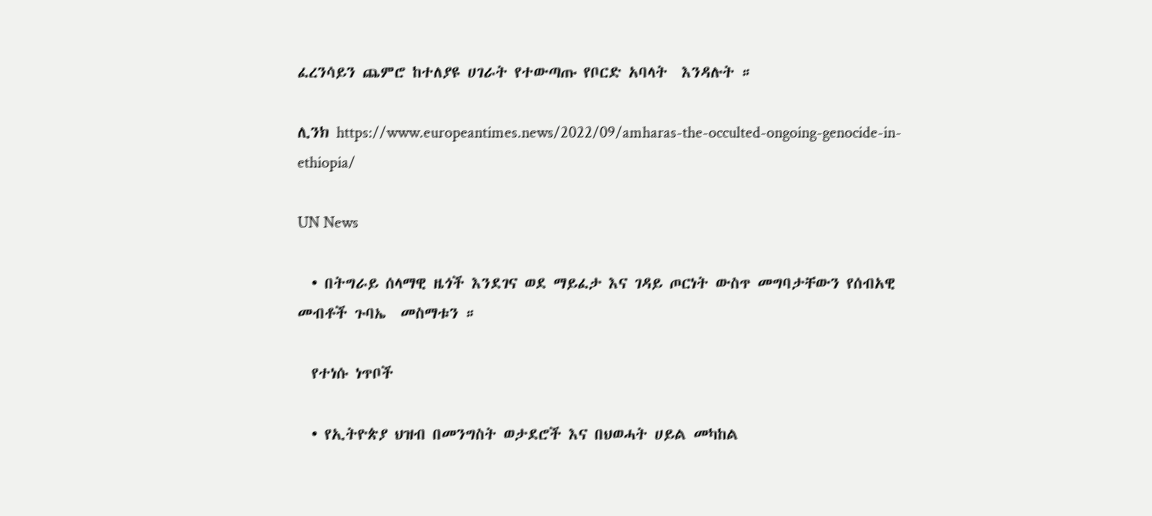ፈረንሳይን ጨምሮ ከተለያዩ ሀገራት የተውጣጡ የቦርድ አባላት  እንዳሉት ።

ሊንክ https://www.europeantimes.news/2022/09/amharas-the-occulted-ongoing-genocide-in-ethiopia/

UN News

  • በትግራይ ሰላማዊ ዜጎች እንደገና ወደ ማይፈታ እና ገዳይ ጦርነት ውስጥ መግባታቸውን የሰብአዊ መብቶች ጉባኤ  መስማቱን ።

  የተነሱ ነጥቦች

  • የኢትዮጵያ ህዝብ በመንግስት ወታደሮች እና በህወሓት ሀይል መካከል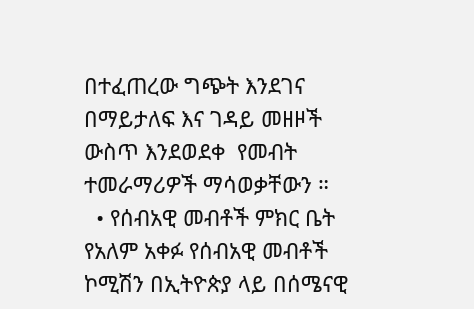በተፈጠረው ግጭት እንደገና በማይታለፍ እና ገዳይ መዘዞች ውስጥ እንደወደቀ  የመብት ተመራማሪዎች ማሳወቃቸውን ።
  • የሰብአዊ መብቶች ምክር ቤት የአለም አቀፉ የሰብአዊ መብቶች ኮሚሽን በኢትዮጵያ ላይ በሰሜናዊ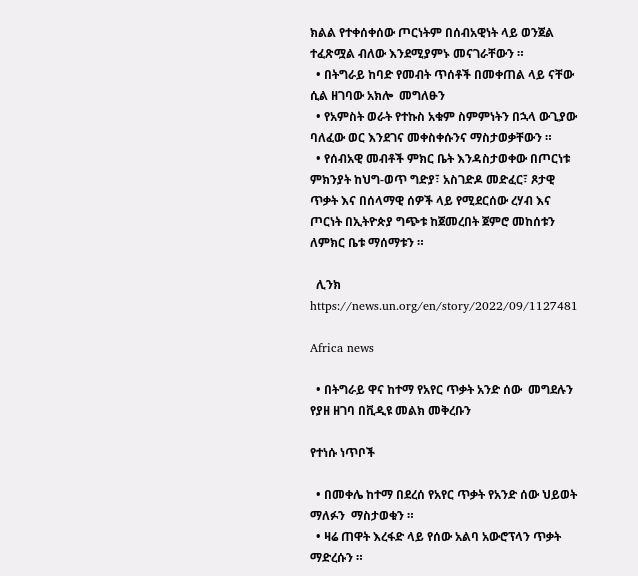ክልል የተቀሰቀሰው ጦርነትም በሰብአዊነት ላይ ወንጀል ተፈጽሟል ብለው እንደሚያምኑ መናገራቸውን ።
  • በትግራይ ከባድ የመብት ጥሰቶች በመቀጠል ላይ ናቸው ሲል ዘገባው አክሎ  መግለፁን
  • የአምስት ወራት የተኩስ አቁም ስምምነትን በኋላ ውጊያው ባለፈው ወር እንደገና መቀስቀሱንና ማስታወቃቸውን ።
  • የሰብአዊ መብቶች ምክር ቤት እንዳስታወቀው በጦርነቱ ምክንያት ከህግ-ወጥ ግድያ፣ አስገድዶ መድፈር፣ ጾታዊ ጥቃት እና በሰላማዊ ሰዎች ላይ የሚደርሰው ረሃብ እና ጦርነት በኢትዮጵያ ግጭቱ ከጀመረበት ጀምሮ መከሰቱን ለምክር ቤቱ ማሰማቱን ።

  ሊንክ https://news.un.org/en/story/2022/09/1127481

Africa news

  • በትግራይ ዋና ከተማ የአየር ጥቃት አንድ ሰው  መግደሉን የያዘ ዘገባ በቪዲዩ መልክ መቅረቡን

የተነሱ ነጥቦች

  • በመቀሌ ከተማ በደረሰ የአየር ጥቃት የአንድ ሰው ህይወት ማለፉን  ማስታወቁን ።
  • ዛሬ ጠዋት እረፋድ ላይ የሰው አልባ አውሮፕላን ጥቃት  ማድረሱን ።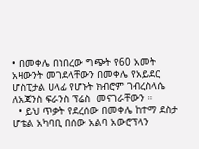• በመቀሌ በነበረው ግጭት የ60 አመት አዛውንት መገደላቸውን በመቀሌ የአይደር ሆስፒታል ሀላፊ የሆኑት ክብሮም ገብረስላሴ ለአጃንስ ፍራንስ ፕሬስ  መናገራቸውን ።
  • ይህ ጥቃት የደረሰው በመቀሌ ከተማ ደስታ ሆቴል አካባቢ በሰው አልባ አውሮፕላን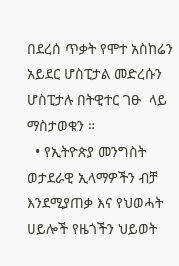በደረሰ ጥቃት የሞተ አስከሬን አይደር ሆስፒታል መድረሱን ሆስፒታሉ በትዊተር ገፁ  ላይ ማስታወቁን ።
  • የኢትዮጵያ መንግስት ወታደራዊ ኢላማዎችን ብቻ እንደሚያጠቃ እና የህወሓት ሀይሎች የዜጎችን ህይወት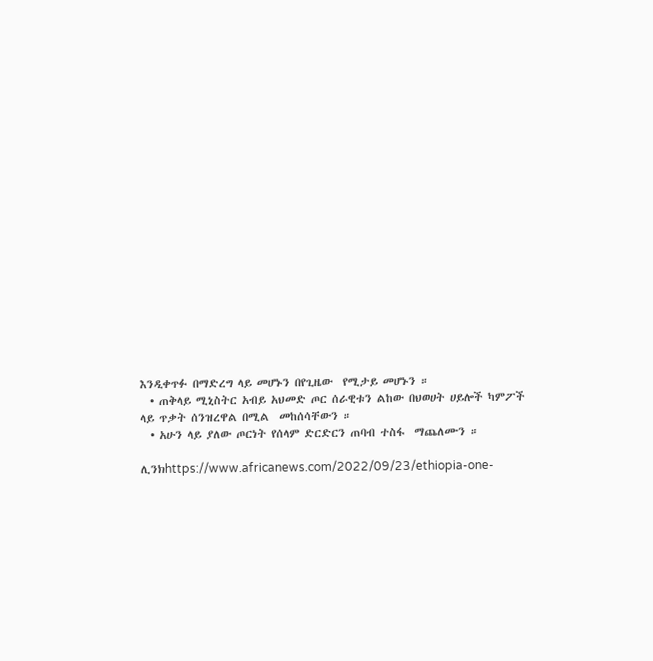እንዲቀጥፉ በማድረግ ላይ መሆኑን በየጊዜው  የሚታይ መሆኑን ።
  • ጠቅላይ ሚኒስትር አብይ አህመድ ጦር ሰራዊቱን ልከው በህወሀት ሀይሎች ካምፖች ላይ ጥቃት ሰንዝረዋል በሚል  መከሰሳቸውን ።
  • አሁን ላይ ያለው ጦርነት የሰላም ድርድርን ጠባብ ተስፋ  ማጨለሙን ።

ሊንክhttps://www.africanews.com/2022/09/23/ethiopia-one-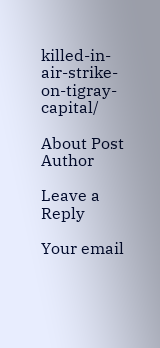killed-in-air-strike-on-tigray-capital/

About Post Author

Leave a Reply

Your email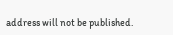address will not be published.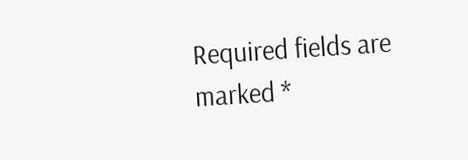Required fields are marked *